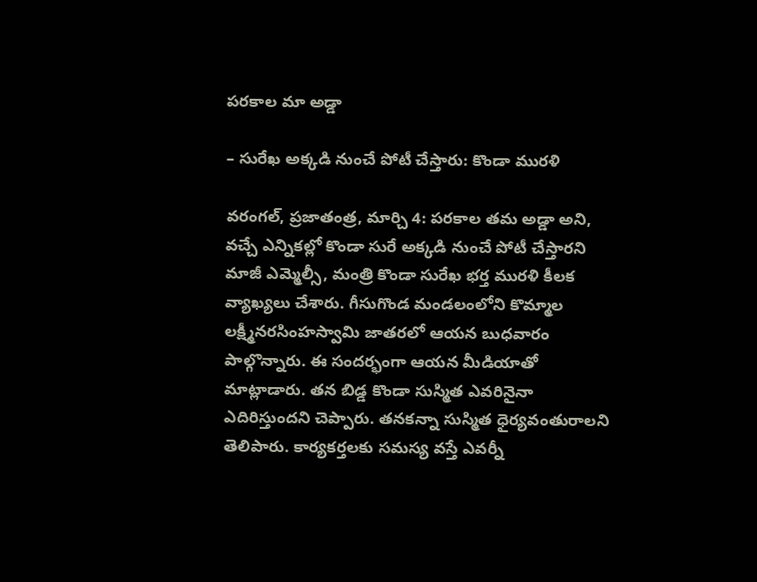పరకాల మా అడ్డా

– సురేఖ అక్కడి నుంచే పోటీ చేస్తారు: కొండా మురళి

వరంగల్‌, ప్రజాతంత్ర, మార్చి 4: పరకాల త‌మ‌ అడ్డా అని, వచ్చే ఎన్నికల్లో కొండా సురే అక్కడి నుంచే పోటీ చేస్తారని మాజీ ఎమ్మెల్సీ, మంత్రి కొండా సురేఖ భర్త మురళి కీలక వ్యాఖ్యలు చేశారు. గీసుగొండ మండలంలోని కొమ్మాల లక్ష్మీనరసింహస్వామి జాతరలో ఆయ‌న‌ బుధవారం పాల్గొన్నారు. ఈ సందర్భంగా ఆయన మీడియాతో మాట్లాడారు. తన బిడ్డ‌ కొండా సుస్మిత ఎవరినైనా ఎదిరిస్తుందని చెప్పారు. తనకన్నా సుస్మిత ధైర్యవంతురాలని తెలిపారు. కార్యకర్తలకు సమస్య వస్తే ఎవర్నీ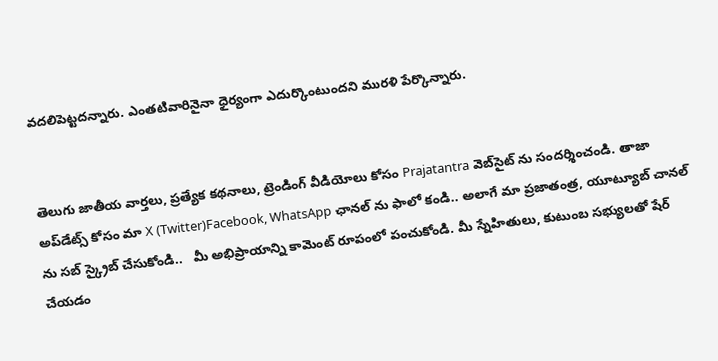వదలిపెట్టదన్నారు. ఎంతటివారినైనా ధైర్యంగా ఎదుర్కొంటుందని మురళి పేర్కొన్నారు.


తెలుగు జాతీయ వార్తలు, ప్రత్యేక కథనాలు, ట్రెండింగ్ వీడియోలు కోసం Prajatantra వెబ్‌సైట్ ను సందర్శించండి. తాజా అప్‌డేట్స్ కోసం మా X (Twitter)Facebook, WhatsApp ఛానల్ ను ఫాలో కండి.. అలాగే మా ప్రజాతంత్ర, యూట్యూబ్ చానల్ ను సబ్ స్క్రైబ్ చేసుకోండి..   మీ అభిప్రాయాన్ని కామెంట్ రూపంలో పంచుకోండి. మీ స్నేహితులు, కుటుంబ సభ్యులతో షేర్ చేయడం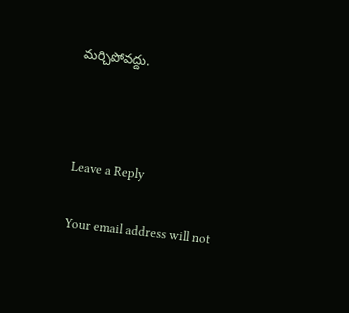మర్చిపోవద్దు.



Leave a Reply

Your email address will not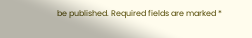be published. Required fields are marked *